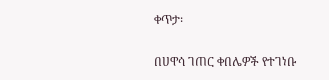ቀጥታ፡

በሀዋሳ ገጠር ቀበሌዎች የተገነቡ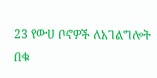23 የውሀ ቦኖዎች ለአገልግሎት በቁ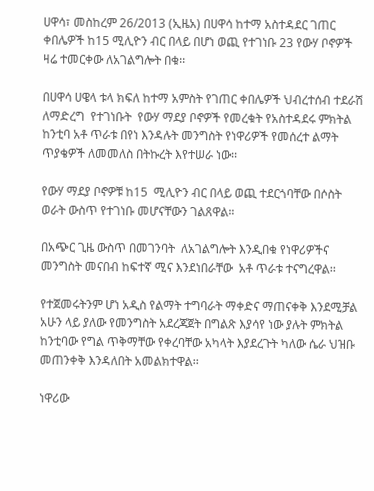ሀዋሳ፣ መስከረም 26/2013 (ኢዜአ) በሀዋሳ ከተማ አስተዳደር ገጠር ቀበሌዎች ከ15 ሚሊዮን ብር በላይ በሆነ ወጪ የተገነቡ 23 የውሃ ቦኖዎች ዛሬ ተመርቀው ለአገልግሎት በቁ፡፡

በሀዋሳ ሀዌላ ቱላ ክፍለ ከተማ አምስት የገጠር ቀበሌዎች ህብረተሰብ ተደራሽ ለማድረግ  የተገነቡት  የውሃ ማደያ ቦኖዎች የመረቁት የአስተዳደሩ ምክትል ከንቲባ አቶ ጥራቱ በየነ እንዳሉት መንግስት የነዋሪዎች የመሰረተ ልማት ጥያቄዎች ለመመለስ በትኩረት እየተሠራ ነው፡፡

የውሃ ማደያ ቦኖዎቹ ከ15  ሚሊዮን ብር በላይ ወጪ ተደርጎባቸው በሶስት ወራት ውስጥ የተገነቡ መሆናቸውን ገልጸዋል።

በአጭር ጊዜ ውስጥ በመገንባት  ለአገልግሎት እንዲበቁ የነዋሪዎችና መንግስት መናበብ ከፍተኛ ሚና እንደነበራቸው  አቶ ጥራቱ ተናግረዋል፡፡

የተጀመሩትንም ሆነ አዲስ የልማት ተግባራት ማቀድና ማጠናቀቅ እንደሚቻል አሁን ላይ ያለው የመንግስት አደረጃጀት በግልጽ እያሳየ ነው ያሉት ምክትል ከንቲባው የግል ጥቅማቸው የቀረባቸው አካላት እያደረጉት ካለው ሴራ ህዝቡ መጠንቀቅ እንዳለበት አመልክተዋል፡፡

ነዋሪው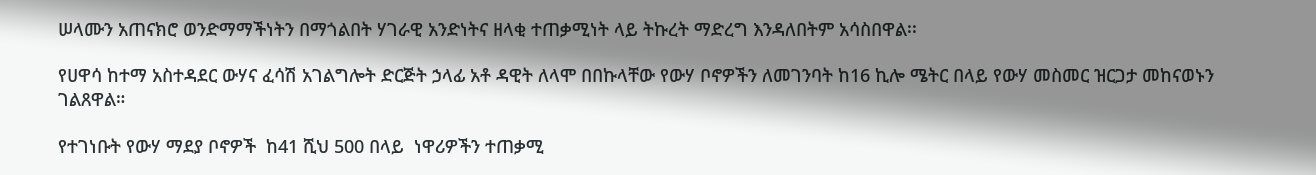ሠላሙን አጠናክሮ ወንድማማችነትን በማጎልበት ሃገራዊ አንድነትና ዘላቂ ተጠቃሚነት ላይ ትኩረት ማድረግ እንዳለበትም አሳስበዋል፡፡

የሀዋሳ ከተማ አስተዳደር ውሃና ፈሳሽ አገልግሎት ድርጅት ኃላፊ አቶ ዳዊት ለላሞ በበኩላቸው የውሃ ቦኖዎችን ለመገንባት ከ16 ኪሎ ሜትር በላይ የውሃ መስመር ዝርጋታ መከናወኑን ገልጸዋል።

የተገነቡት የውሃ ማደያ ቦኖዎች  ከ41 ሺህ 500 በላይ  ነዋሪዎችን ተጠቃሚ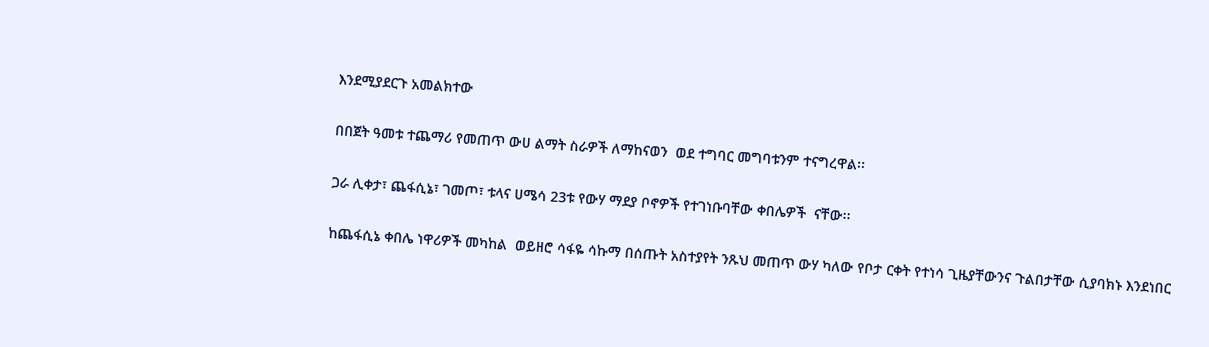እንደሚያደርጉ አመልክተው

በበጀት ዓመቱ ተጨማሪ የመጠጥ ውሀ ልማት ስራዎች ለማከናወን  ወደ ተግባር መግባቱንም ተናግረዋል፡፡

ጋራ ሊቀታ፣ ጨፋሲኔ፣ ገመጦ፣ ቱላና ሀሜሳ 23ቱ የውሃ ማደያ ቦኖዎች የተገነቡባቸው ቀበሌዎች  ናቸው፡፡

ከጨፋሲኔ ቀበሌ ነዋሪዎች መካከል  ወይዘሮ ሳፋዬ ሳኩማ በሰጡት አስተያየት ንጹህ መጠጥ ውሃ ካለው የቦታ ርቀት የተነሳ ጊዜያቸውንና ጉልበታቸው ሲያባክኑ እንደነበር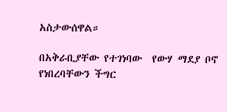አስታውሰዋል።

በአቅራቢያቸው የተገነባው  የውሃ ማደያ ቦኖ  የነበረባቸውን ችግር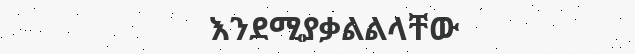እንደሚያቃልልላቸው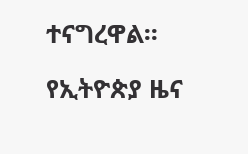ተናግረዋል፡፡

የኢትዮጵያ ዜና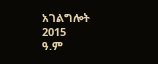አገልግሎት
2015
ዓ.ም